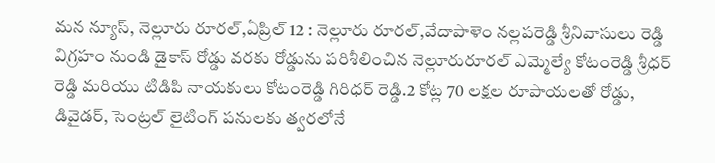మన న్యూస్, నెల్లూరు రూరల్,ఏప్రిల్ 12 : నెల్లూరు రూరల్,వేదాపాళెం నల్లపరెడ్డి శ్రీనివాసులు రెడ్డి విగ్రహం నుండి డైకాస్ రోడ్డు వరకు రోడ్డును పరిశీలించిన నెల్లూరురూరల్ ఎమ్మెల్యే కోటంరెడ్డి శ్రీధర్ రెడ్డి మరియు టిడిపి నాయకులు కోటంరెడ్డి గిరిధర్ రెడ్డి.2 కోట్ల 70 లక్షల రూపాయలతో రోడ్డు, డివైడర్, సెంట్రల్ లైటింగ్ పనులకు త్వరలోనే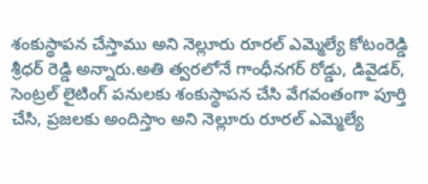శంకుస్థాపన చేస్తాము అని నెల్లూరు రూరల్ ఎమ్మెల్యే కోటంరెడ్డి శ్రీధర్ రెడ్డి అన్నారు.అతి త్వరలోనే గాంధీనగర్ రోడ్డు, డివైడర్, సెంట్రల్ లైటింగ్ పనులకు శంకుస్థాపన చేసి వేగవంతంగా పూర్తి చేసి, ప్రజలకు అందిస్తాం అని నెల్లూరు రూరల్ ఎమ్మెల్యే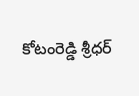కోటంరెడ్డి శ్రీధర్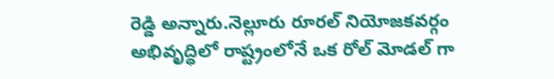రెడ్డి అన్నారు.నెల్లూరు రూరల్ నియోజకవర్గం అభివృద్ధిలో రాష్ట్రంలోనే ఒక రోల్ మోడల్ గా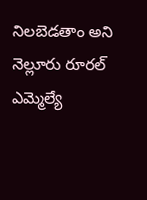నిలబెడతాం అని నెల్లూరు రూరల్ ఎమ్మెల్యే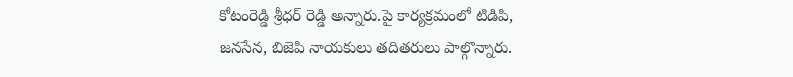కోటంరెడ్డి శ్రీధర్ రెడ్డి అన్నారు.పై కార్యక్రమంలో టిడిపి, జనసేన, బిజెపి నాయకులు తదితరులు పాల్గొన్నారు.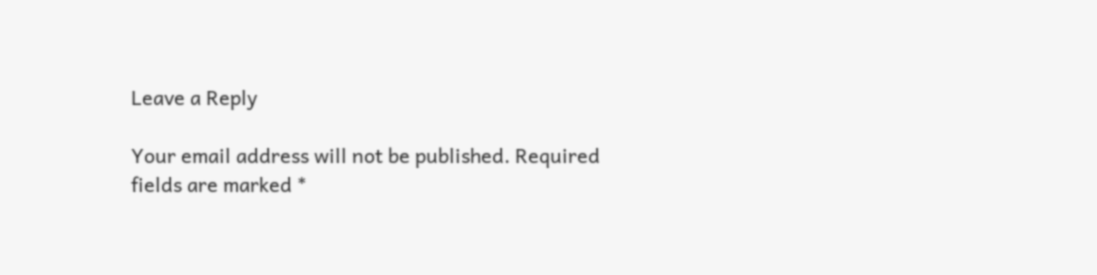Leave a Reply

Your email address will not be published. Required fields are marked *